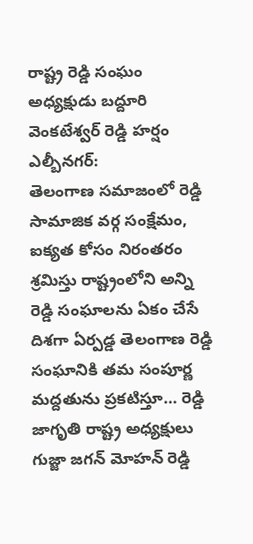రాష్ట్ర రెడ్డి సంఘం అధ్యక్షుడు బద్దూరి వెంకటేశ్వర్ రెడ్డి హర్షం
ఎల్బీనగర్:
తెలంగాణ సమాజంలో రెడ్డి సామాజిక వర్గ సంక్షేమం, ఐక్యత కోసం నిరంతరం శ్రమిస్తు రాష్ట్రంలోని అన్ని రెడ్డి సంఘాలను ఏకం చేసే దిశగా ఏర్పడ్డ తెలంగాణ రెడ్డి సంఘానికి తమ సంపూర్ణ మద్దతును ప్రకటిస్తూ… రెడ్డి జాగృతి రాష్ట్ర అధ్యక్షులు గుజ్జా జగన్ మోహన్ రెడ్డి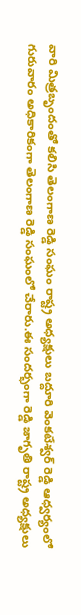వారి మిత్రబృందంతో కలిసి తెలంగాణ రెడ్డి సంఘం రాష్ట్ర అధ్యక్షులు బద్దూరి వెంకటేశ్వర్ రెడ్డి ఆధ్వర్యంలో గురువారం అధికారికంగా తెలంగాణ రెడ్డి సంఘంలో చేరారు.ఈ సందర్భంగా రెడ్డి జాగృతి రాష్ట్ర అధ్యక్షులు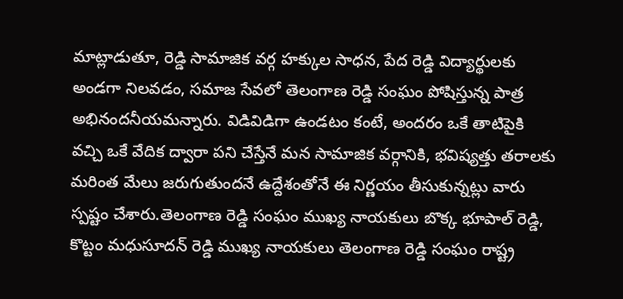మాట్లాడుతూ, రెడ్డి సామాజిక వర్గ హక్కుల సాధన, పేద రెడ్డి విద్యార్థులకు అండగా నిలవడం, సమాజ సేవలో తెలంగాణ రెడ్డి సంఘం పోషిస్తున్న పాత్ర అభినందనీయమన్నారు. విడివిడిగా ఉండటం కంటే, అందరం ఒకే తాటిపైకి వచ్చి ఒకే వేదిక ద్వారా పని చేస్తేనే మన సామాజిక వర్గానికి, భవిష్యత్తు తరాలకు మరింత మేలు జరుగుతుందనే ఉద్దేశంతోనే ఈ నిర్ణయం తీసుకున్నట్లు వారు స్పష్టం చేశారు.తెలంగాణ రెడ్డి సంఘం ముఖ్య నాయకులు బొక్క భూపాల్ రెడ్డి, కొట్టం మధుసూదన్ రెడ్డి ముఖ్య నాయకులు తెలంగాణ రెడ్డి సంఘం రాష్ట్ర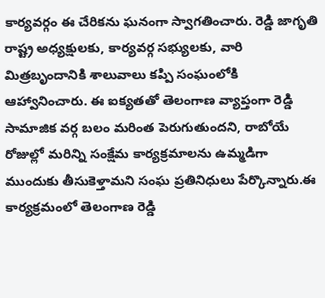కార్యవర్గం ఈ చేరికను ఘనంగా స్వాగతించారు. రెడ్డి జాగృతి రాష్ట్ర అధ్యక్షులకు, కార్యవర్గ సభ్యులకు, వారి మిత్రబృందానికి శాలువాలు కప్పి సంఘంలోకి ఆహ్వానించారు. ఈ ఐక్యతతో తెలంగాణ వ్యాప్తంగా రెడ్డి సామాజిక వర్గ బలం మరింత పెరుగుతుందని, రాబోయే రోజుల్లో మరిన్ని సంక్షేమ కార్యక్రమాలను ఉమ్మడిగా ముందుకు తీసుకెళ్తామని సంఘ ప్రతినిధులు పేర్కొన్నారు.ఈ కార్యక్రమంలో తెలంగాణ రెడ్డి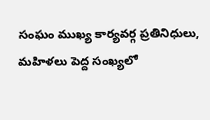సంఘం ముఖ్య కార్యవర్గ ప్రతినిధులు, మహిళలు పెద్ద సంఖ్యలో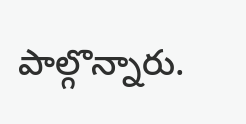పాల్గొన్నారు.